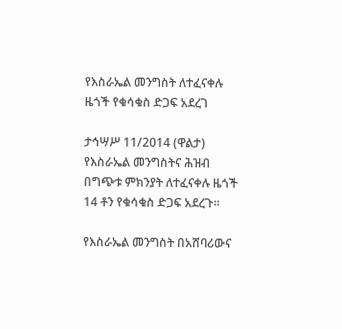የእስራኤል መንግስት ለተፈናቀሉ ዜጎች የቁሳቁስ ድጋፍ አደረገ

ታኅሣሥ 11/2014 (ዋልታ) የእስራኤል መንግስትና ሕዝብ በግጭቱ ምክንያት ለተፈናቀሉ ዜጎች 14 ቶን የቁሳቁስ ድጋፍ አደረጉ፡፡

የእስራኤል መንግስት በአሸባሪውና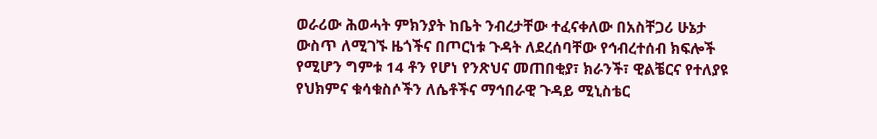ወራሪው ሕወሓት ምክንያት ከቤት ንብረታቸው ተፈናቀለው በአስቸጋሪ ሁኔታ ውስጥ ለሚገኙ ዜጎችና በጦርነቱ ጉዳት ለደረሰባቸው የኅብረተሰብ ክፍሎች የሚሆን ግምቱ 14 ቶን የሆነ የንጽህና መጠበቂያ፣ ክራንች፣ ዊልቼርና የተለያዩ የህክምና ቁሳቁስሶችን ለሴቶችና ማኅበራዊ ጉዳይ ሚኒስቴር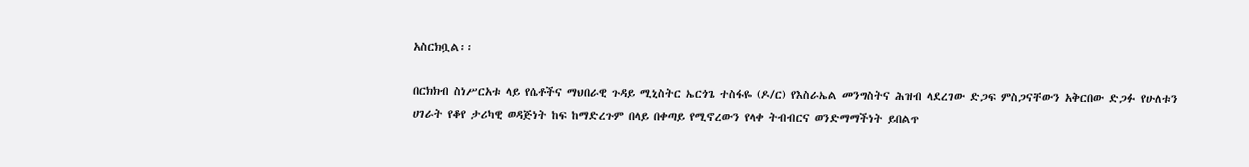አስርክቧል፡፡

በርክክብ ስነሥርአቱ ላይ የሴቶችና ማህበራዊ ጉዳይ ሚኒስትር ኤርጎጌ ተስፋዬ (ዶ/ር) የእስራኤል መንግስትና ሕዝብ ላደረገው ድጋፍ ምስጋናቸውን አቅርበው ድጋፉ የሁለቱን ሀገራት የቆየ ታሪካዊ ወዳጅነት ከፍ ከማድረጉም በላይ በቀጣይ የሚኖረውን የላቀ ትብብርና ወንድማማችነት ይበልጥ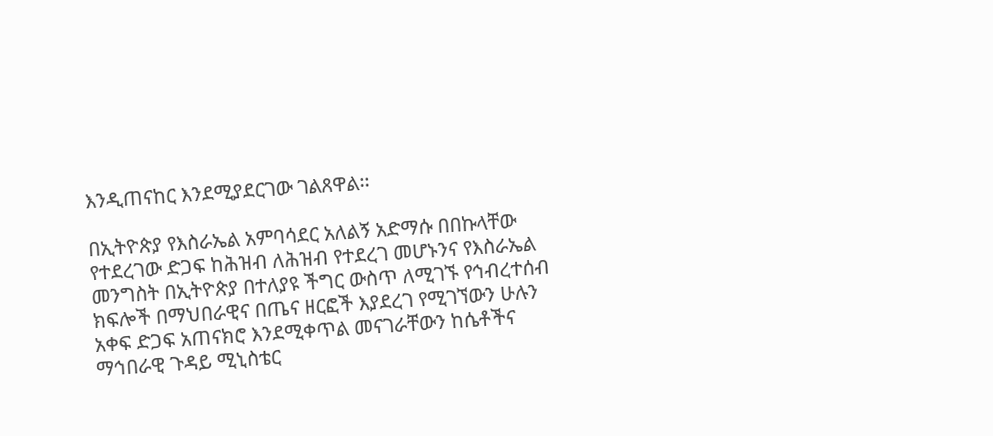እንዲጠናከር እንደሚያደርገው ገልጸዋል፡፡

በኢትዮጵያ የእስራኤል አምባሳደር አለልኝ አድማሱ በበኩላቸው የተደረገው ድጋፍ ከሕዝብ ለሕዝብ የተደረገ መሆኑንና የእስራኤል መንግስት በኢትዮጵያ በተለያዩ ችግር ውስጥ ለሚገኙ የኅብረተሰብ ክፍሎች በማህበራዊና በጤና ዘርፎች እያደረገ የሚገኘውን ሁሉን አቀፍ ድጋፍ አጠናክሮ እንደሚቀጥል መናገራቸውን ከሴቶችና ማኅበራዊ ጉዳይ ሚኒስቴር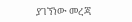ያገኘነው መረጃ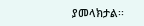ያመላክታል፡፡